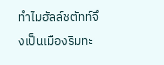ทำไมฮัลล์ชตัทท์จึงเป็นเมืองริมทะ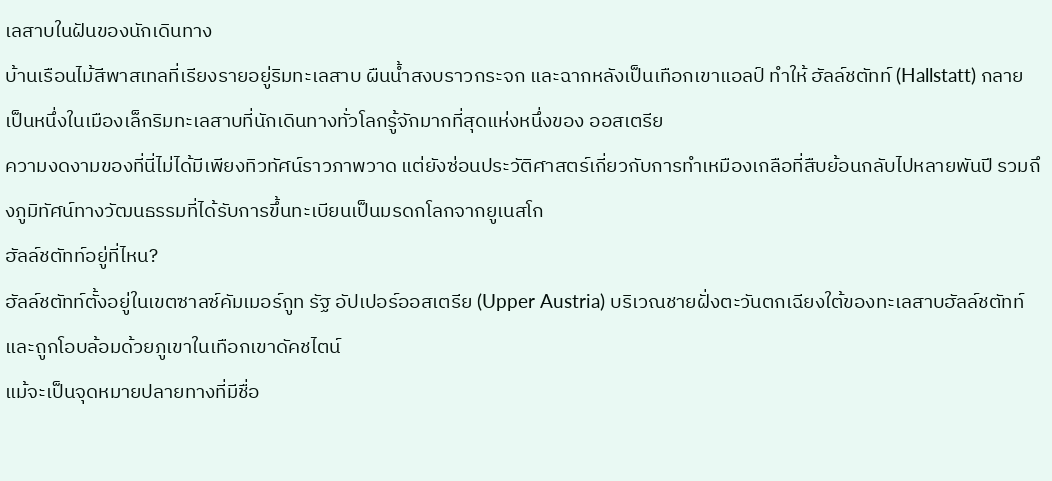เลสาบในฝันของนักเดินทาง
บ้านเรือนไม้สีพาสเทลที่เรียงรายอยู่ริมทะเลสาบ ผืนน้ำสงบราวกระจก และฉากหลังเป็นเทือกเขาแอลป์ ทำให้ ฮัลล์ชตัทท์ (Hallstatt) กลายเป็นหนึ่งในเมืองเล็กริมทะเลสาบที่นักเดินทางทั่วโลกรู้จักมากที่สุดแห่งหนึ่งของ ออสเตรีย
ความงดงามของที่นี่ไม่ได้มีเพียงทิวทัศน์ราวภาพวาด แต่ยังซ่อนประวัติศาสตร์เกี่ยวกับการทำเหมืองเกลือที่สืบย้อนกลับไปหลายพันปี รวมถึงภูมิทัศน์ทางวัฒนธรรมที่ได้รับการขึ้นทะเบียนเป็นมรดกโลกจากยูเนสโก
ฮัลล์ชตัทท์อยู่ที่ไหน?
ฮัลล์ชตัทท์ตั้งอยู่ในเขตซาลซ์คัมเมอร์กูท รัฐ อัปเปอร์ออสเตรีย (Upper Austria) บริเวณชายฝั่งตะวันตกเฉียงใต้ของทะเลสาบฮัลล์ชตัทท์ และถูกโอบล้อมด้วยภูเขาในเทือกเขาดัคชไตน์
แม้จะเป็นจุดหมายปลายทางที่มีชื่อ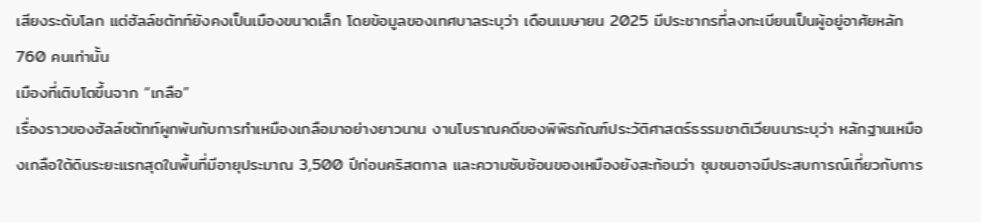เสียงระดับโลก แต่ฮัลล์ชตัทท์ยังคงเป็นเมืองขนาดเล็ก โดยข้อมูลของเทศบาลระบุว่า เดือนเมษายน 2025 มีประชากรที่ลงทะเบียนเป็นผู้อยู่อาศัยหลัก 760 คนเท่านั้น
เมืองที่เติบโตขึ้นจาก “เกลือ”
เรื่องราวของฮัลล์ชตัทท์ผูกพันกับการทำเหมืองเกลือมาอย่างยาวนาน งานโบราณคดีของพิพิธภัณฑ์ประวัติศาสตร์ธรรมชาติเวียนนาระบุว่า หลักฐานเหมืองเกลือใต้ดินระยะแรกสุดในพื้นที่มีอายุประมาณ 3,500 ปีก่อนคริสตกาล และความซับซ้อนของเหมืองยังสะท้อนว่า ชุมชนอาจมีประสบการณ์เกี่ยวกับการ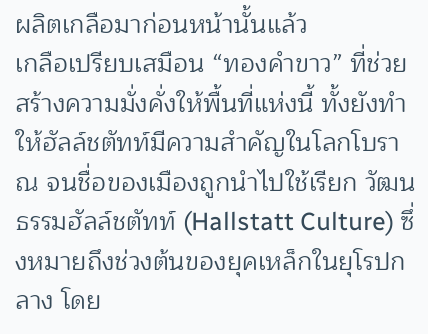ผลิตเกลือมาก่อนหน้านั้นแล้ว
เกลือเปรียบเสมือน “ทองคำขาว” ที่ช่วยสร้างความมั่งคั่งให้พื้นที่แห่งนี้ ทั้งยังทำให้ฮัลล์ชตัทท์มีความสำคัญในโลกโบราณ จนชื่อของเมืองถูกนำไปใช้เรียก วัฒนธรรมฮัลล์ชตัทท์ (Hallstatt Culture) ซึ่งหมายถึงช่วงต้นของยุคเหล็กในยุโรปกลาง โดย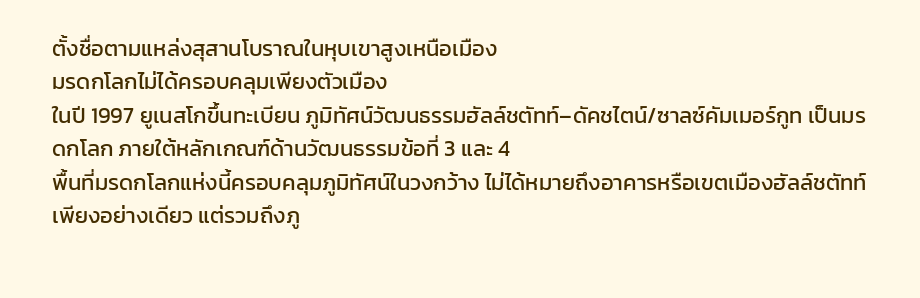ตั้งชื่อตามแหล่งสุสานโบราณในหุบเขาสูงเหนือเมือง
มรดกโลกไม่ได้ครอบคลุมเพียงตัวเมือง
ในปี 1997 ยูเนสโกขึ้นทะเบียน ภูมิทัศน์วัฒนธรรมฮัลล์ชตัทท์–ดัคชไตน์/ซาลซ์คัมเมอร์กูท เป็นมรดกโลก ภายใต้หลักเกณฑ์ด้านวัฒนธรรมข้อที่ 3 และ 4
พื้นที่มรดกโลกแห่งนี้ครอบคลุมภูมิทัศน์ในวงกว้าง ไม่ได้หมายถึงอาคารหรือเขตเมืองฮัลล์ชตัทท์เพียงอย่างเดียว แต่รวมถึงภู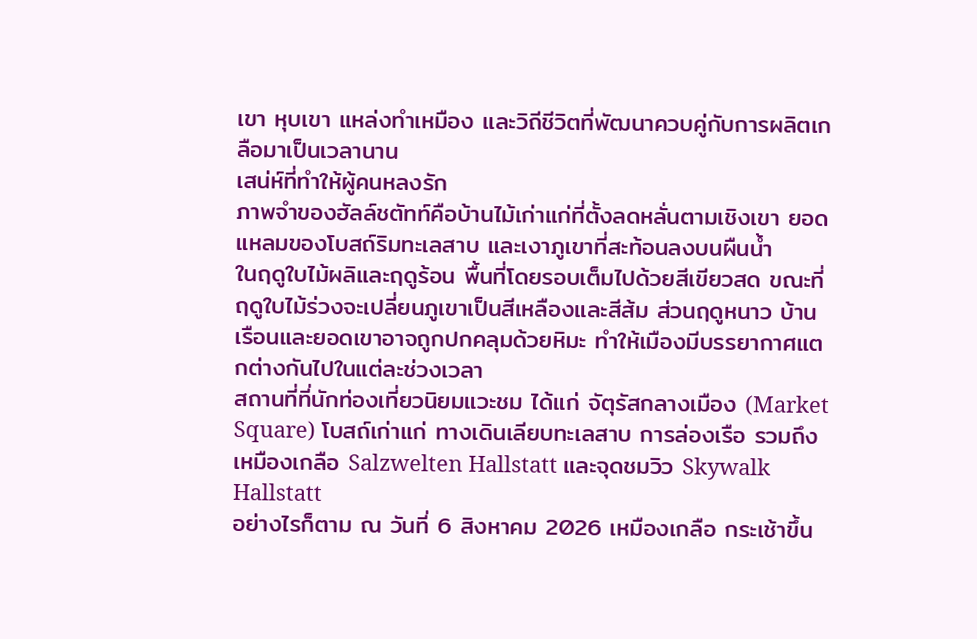เขา หุบเขา แหล่งทำเหมือง และวิถีชีวิตที่พัฒนาควบคู่กับการผลิตเกลือมาเป็นเวลานาน
เสน่ห์ที่ทำให้ผู้คนหลงรัก
ภาพจำของฮัลล์ชตัทท์คือบ้านไม้เก่าแก่ที่ตั้งลดหลั่นตามเชิงเขา ยอดแหลมของโบสถ์ริมทะเลสาบ และเงาภูเขาที่สะท้อนลงบนผืนน้ำ
ในฤดูใบไม้ผลิและฤดูร้อน พื้นที่โดยรอบเต็มไปด้วยสีเขียวสด ขณะที่ฤดูใบไม้ร่วงจะเปลี่ยนภูเขาเป็นสีเหลืองและสีส้ม ส่วนฤดูหนาว บ้านเรือนและยอดเขาอาจถูกปกคลุมด้วยหิมะ ทำให้เมืองมีบรรยากาศแตกต่างกันไปในแต่ละช่วงเวลา
สถานที่ที่นักท่องเที่ยวนิยมแวะชม ได้แก่ จัตุรัสกลางเมือง (Market Square) โบสถ์เก่าแก่ ทางเดินเลียบทะเลสาบ การล่องเรือ รวมถึงเหมืองเกลือ Salzwelten Hallstatt และจุดชมวิว Skywalk Hallstatt
อย่างไรก็ตาม ณ วันที่ 6 สิงหาคม 2026 เหมืองเกลือ กระเช้าขึ้น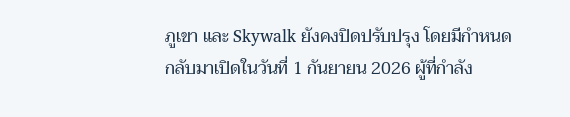ภูเขา และ Skywalk ยังคงปิดปรับปรุง โดยมีกำหนดกลับมาเปิดในวันที่ 1 กันยายน 2026 ผู้ที่กำลัง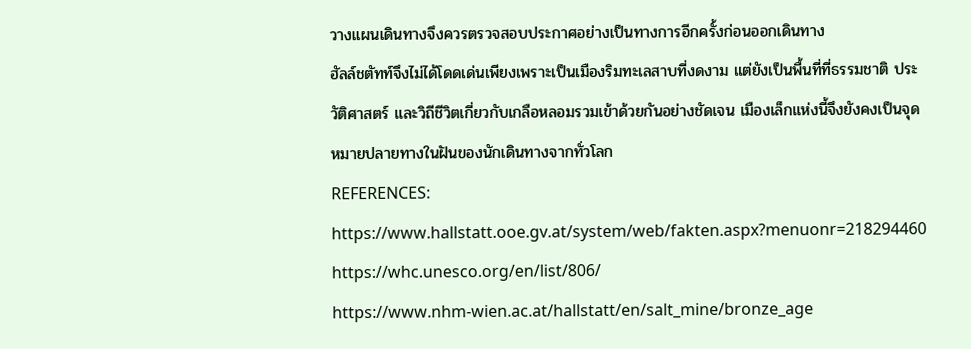วางแผนเดินทางจึงควรตรวจสอบประกาศอย่างเป็นทางการอีกครั้งก่อนออกเดินทาง
ฮัลล์ชตัทท์จึงไม่ได้โดดเด่นเพียงเพราะเป็นเมืองริมทะเลสาบที่งดงาม แต่ยังเป็นพื้นที่ที่ธรรมชาติ ประวัติศาสตร์ และวิถีชีวิตเกี่ยวกับเกลือหลอมรวมเข้าด้วยกันอย่างชัดเจน เมืองเล็กแห่งนี้จึงยังคงเป็นจุดหมายปลายทางในฝันของนักเดินทางจากทั่วโลก
REFERENCES:
https://www.hallstatt.ooe.gv.at/system/web/fakten.aspx?menuonr=218294460
https://whc.unesco.org/en/list/806/
https://www.nhm-wien.ac.at/hallstatt/en/salt_mine/bronze_age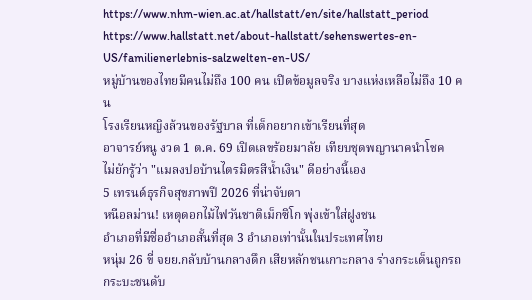https://www.nhm-wien.ac.at/hallstatt/en/site/hallstatt_period
https://www.hallstatt.net/about-hallstatt/sehenswertes-en-US/familienerlebnis-salzwelten-en-US/
หมู่บ้านของไทยมีคนไม่ถึง 100 คน เปิดข้อมูลจริง บางแห่งเหลือไม่ถึง 10 คน
โรงเรียนหญิงล้วนของรัฐบาล ที่เด็กอยากเข้าเรียนที่สุด
อาจารย์หนู งวด 1 ต.ค. 69 เปิดเลขร้อยมาลัย เทียบชุดพญานาคนำโชค
ไม่ยักรู้ว่า "แมลงปอบ้านไตรมิตรสีน้ำเงิน" ดีอย่างนี้เอง
5 เทรนด์ธุรกิจสุขภาพปี 2026 ที่น่าจับตา
หนีอลม่าน! เหตุดอกไม้ไฟวันชาติเม็กซิโก พุ่งเข้าใส่ฝูงชน
อำเภอที่มีชื่ออำเภอสั้นที่สุด 3 อำเภอเท่านั้นในประเทศไทย
หนุ่ม 26 ขี่ จยย.กลับบ้านกลางดึก เสียหลักชนเกาะกลาง ร่างกระเด็นถูกรถกระบะชนดับ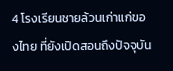4 โรงเรียนชายล้วนเก่าแก่ของไทย ที่ยังเปิดสอนถึงปัจจุบัน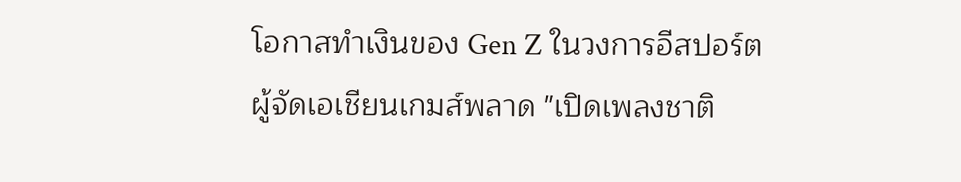โอกาสทำเงินของ Gen Z ในวงการอีสปอร์ต
ผู้จัดเอเชียนเกมส์พลาด "เปิดเพลงชาติ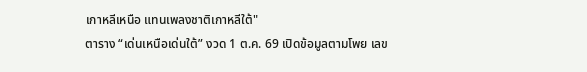เกาหลีเหนือ แทนเพลงชาติเกาหลีใต้"
ตาราง “เด่นเหนือเด่นใต้” งวด 1 ต.ค. 69 เปิดข้อมูลตามโพย เลข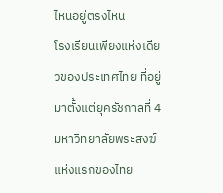ไหนอยู่ตรงไหน
โรงเรียนเพียงแห่งเดียวของประเทศไทย ที่อยู่มาตั้งแต่ยุครัชกาลที่ 4
มหาวิทยาลัยพระสงฆ์แห่งแรกของไทย